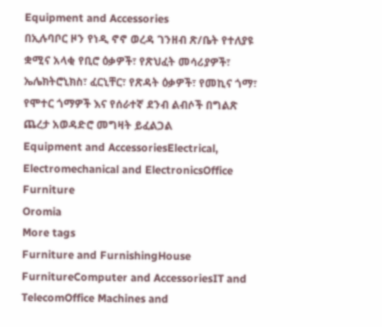Equipment and Accessories
በኢሉባቦር ዞን የነዲ ኖኖ ወረዳ ገንዘብ ጽ/ቤት የተለያዩ ቋሚና አላቂ የቢሮ ዕቃዎች፣ የጽህፈት መሳሪያዎች፣ ኤሌክትሮኒክስ፣ ፈርኒቸር፣ የጽዳት ዕቃዎች፣ የመኪና ጎማ፣ የሞተር ጎማዎች እና የሰራተኛ ደንብ ልብሶች በግልጽ ጨረታ አወዳድሮ መግዛት ይፈልጋል
Equipment and AccessoriesElectrical, Electromechanical and ElectronicsOffice Furniture
Oromia
More tags
Furniture and FurnishingHouse FurnitureComputer and AccessoriesIT and TelecomOffice Machines and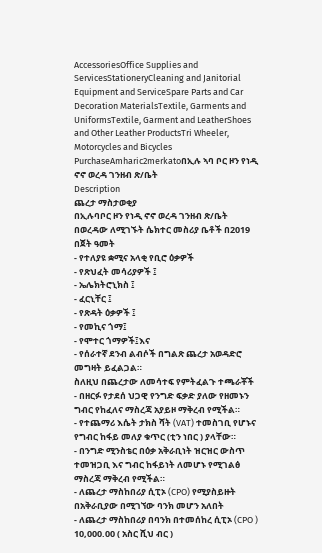AccessoriesOffice Supplies and ServicesStationeryCleaning and Janitorial Equipment and ServiceSpare Parts and Car Decoration MaterialsTextile, Garments and UniformsTextile, Garment and LeatherShoes and Other Leather ProductsTri Wheeler, Motorcycles and Bicycles PurchaseAmharic2merkatoበኢሉ ኣባ ቦር ዞን የነዲ ኖኖ ወረዳ ገንዘብ ጽ/ቤት
Description
ጨረታ ማስታወቂያ
በኢሉባቦር ዞን የነዲ ኖኖ ወረዳ ገንዘብ ጽ/ቤት በወረዳው ለሚገኙት ሴክተር መስሪያ ቤቶች በ2019 በጀት ዓመት
- የተለያዩ ቋሚና አላቂ የቢሮ ዕቃዎች
- የጽህፈት መሳሪያዎች ፤
- ኤሌክትሮኒክስ ፤
- ፈርኒቸር ፤
- የጽዳት ዕቃዎች ፤
- የመኪና ጎማ፤
- የሞተር ጎማዎች፤እና
- የሰራተኛ ደንብ ልብሶች በግልጽ ጨረታ አወዳድሮ መግዛት ይፈልጋል።
ስለዚህ በጨረታው ለመሳተፍ የምትፈልጉ ተጫራቾች
- በዘርፉ የታደሰ ህጋዊ የንግድ ፍቃድ ያለው የዘመኑን ግብር የከፈለና ማስረጃ አያይዞ ማቅረብ የሚችል።
- የተጨማሪ እሴት ታክስ ሻት (VAT) ተመስገቢ የሆኑና የግብር ከፋይ መለያ ቁጥር (ቲን ነበር ) ያላቸው።
- በንግድ ሚንስቴር በዕቃ አቅራቢነት ዝርዝር ውስጥ ተመዝጋቢ እና ግብር ከፋይነት ለመሆኑ የሚገልፅ ማስረጃ ማቅረብ የሚችል።
- ለጨረታ ማስከበሪያ ሲፒኦ (CPO) የሚያስይዙት በአቅራቢያው በሚገኘው ባንክ መሆን አለበት
- ለጨረታ ማስከበሪያ በባንክ በተመሰከረ ሲፒኦ (CPO ) 10,000.00 ( አስር ሺህ ብር )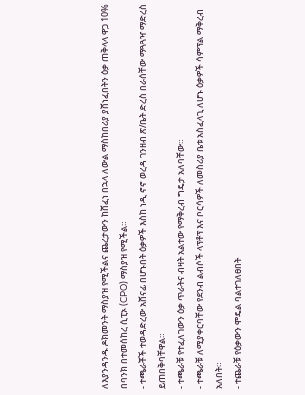ለእያንዳንዱ ዶክመንት ማስያዝ የሚችልና ጨረታውን ከሸፈነ በኋላ ለውል ማስከበሪያ ያሸነፈበትን ዕቃ ጠቅላላ ዋጋ 10% በባንክ በተመሰከረ ሲፒኦ (CPO) ማስያዝ የሚችል።
- ተጫራቾች ተወዳድረው አሸናፊ በሆኑበት ዕቃዎች እስከ ነዲ ኖኖ ወረዳ ገንዘብ ጽ/ቤት ድረስ በራሰቸው ማጓጓዣ ማድረስ ይጠበቅባቸዋል።
- ተጫራቹ የተፈለገውን ዕቃ ጥራትና ብዛት አልተው የማቅረብ ግዴታ አለባቸው።
- ተጫራቹ ለሚያቀርባቸው የደንብ ልብሶች ላፕቶፕ እና ቦርሳዎች ለመስሪያ ቤቱ አስፈላጊ ለሆኑ ዕቃዎች ሳምፕል ማቅረብ አለበት።
- ተጨራቹ የዕቃውን ሞዴል ባልተገለፀበት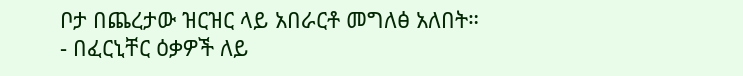ቦታ በጨረታው ዝርዝር ላይ አበራርቶ መግለፅ አለበት።
- በፈርኒቸር ዕቃዎች ለይ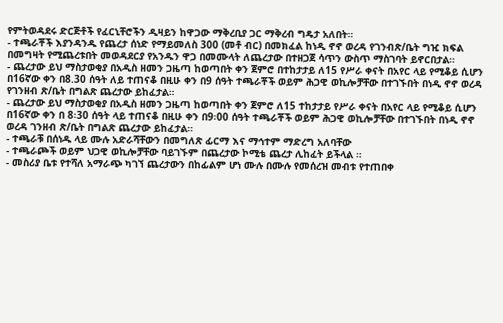የምትወዳደሩ ድርጅቶች የፈርኒቸሮችን ዲዛይን ከዋጋው ማቅረቢያ ጋር ማቅረብ ግዴታ አለበት።
- ተጫራቾች እያንዳንዱ የጨረታ ሰነድ የማይመለስ 300 (መቶ ብር) በመክፈል ከነዲ ኖኖ ወረዳ የገንብጽ/ቤት ግዢ ክፍል በመግዛት የሚጨረቱበት መወዳደርያ የአንዱን ዋጋ በመሙላት ለጨረታው በተዘጋጀ ሳጥን ውስጥ ማስገባት ይኖርበታል።
- ጨረታው ይህ ማስታወቂያ በአዲስ ዘመን ጋዜጣ ከወጣበት ቀን ጀምሮ በተከታታይ ለ15 የሥራ ቀናት በአየር ላይ የሚቆይ ሲሆን በ16ኛው ቀን በ8.30 ሰዓት ለይ ተጠናቆ በዚሁ ቀን በ9 ሰዓት ተጫራቾች ወይም ሕጋዊ ወኪሎቻቸው በተገኙበት በነዲ ኖኖ ወረዳ የገንዘብ ጽ/ቤት በግልጽ ጨረታው ይከፈታል።
- ጨረታው ይህ ማስታወቂያ በአዲስ ዘመን ጋዜጣ ከወጣበት ቀን ጀምሮ ለ15 ተከታታይ የሥራ ቀናት በአየር ላይ የሚቆይ ሲሆን በ16ኛው ቀን በ 8፡30 ሰዓት ላይ ተጠናቆ በዚሁ ቀን በ9፡00 ሰዓት ተጫራቾች ወይም ሕጋዊ ወኪሎቻቸው በተገኙበት በነዲ ኖኖ ወረዳ ገንዘብ ጽ/ቤት በግልጽ ጨረታው ይከፈታል።
- ተጫራቹ በሰነዱ ላይ ሙሉ አድራሻቸውን በመግለጽ ፊርማ እና ማኅተም ማድረግ አለባቸው
- ተጫራጮች ወይም ህጋዊ ወኪሎቻቸው ባይገኙም በጨረታው ኮሚቴ ጨረታ ሊከፈት ይችላል ።
- መስሪያ ቤቱ የተሻለ አማራጭ ካገኘ ጨረታውን በከፊልም ሆነ ሙሉ በሙሉ የመሰረዝ መብቱ የተጠበቀ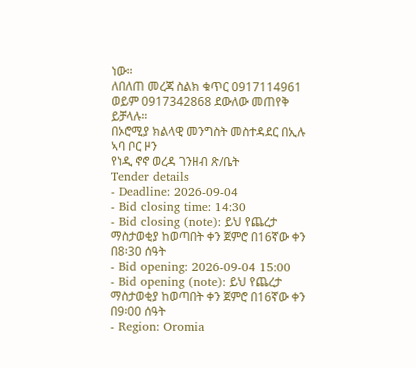ነው።
ለበለጠ መረጃ ስልክ ቁጥር 0917114961 ወይም 0917342868 ደውለው መጠየቅ ይቻላሉ።
በኦሮሚያ ክልላዊ መንግስት መስተዳደር በኢሉ ኣባ ቦር ዞን
የነዲ ኖኖ ወረዳ ገንዘብ ጽ/ቤት
Tender details
- Deadline: 2026-09-04
- Bid closing time: 14:30
- Bid closing (note): ይህ የጨረታ ማስታወቂያ ከወጣበት ቀን ጀምሮ በ16ኛው ቀን በ8፡30 ሰዓት
- Bid opening: 2026-09-04 15:00
- Bid opening (note): ይህ የጨረታ ማስታወቂያ ከወጣበት ቀን ጀምሮ በ16ኛው ቀን በ9፡00 ሰዓት
- Region: Oromia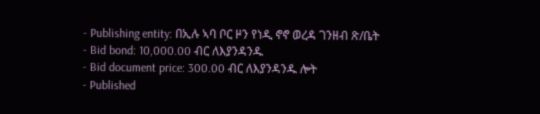- Publishing entity: በኢሉ ኣባ ቦር ዞን የነዲ ኖኖ ወረዳ ገንዘብ ጽ/ቤት
- Bid bond: 10,000.00 ብር ለእያንዳንዱ
- Bid document price: 300.00 ብር ለእያንዳንዱ ሎት
- Published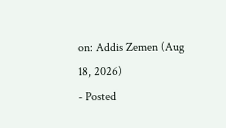on: Addis Zemen (Aug 18, 2026)
- Posted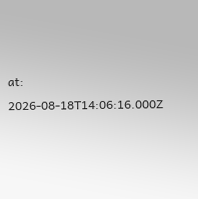at: 2026-08-18T14:06:16.000Z